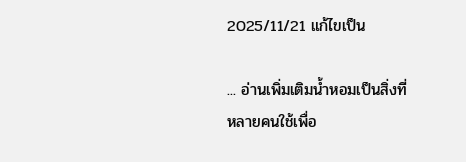2025/11/21 แก้ไขเป็น

... อ่านเพิ่มเติมน้ำหอมเป็นสิ่งที่หลายคนใช้เพื่อ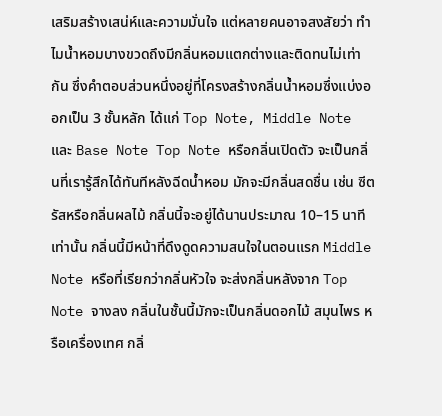เสริมสร้างเสน่ห์และความมั่นใจ แต่หลายคนอาจสงสัยว่า ทำไมน้ำหอมบางขวดถึงมีกลิ่นหอมแตกต่างและติดทนไม่เท่ากัน ซึ่งคำตอบส่วนหนึ่งอยู่ที่โครงสร้างกลิ่นน้ำหอมซึ่งแบ่งออกเป็น 3 ชั้นหลัก ได้แก่ Top Note, Middle Note และ Base Note Top Note หรือกลิ่นเปิดตัว จะเป็นกลิ่นที่เรารู้สึกได้ทันทีหลังฉีดน้ำหอม มักจะมีกลิ่นสดชื่น เช่น ซีตรัสหรือกลิ่นผลไม้ กลิ่นนี้จะอยู่ได้นานประมาณ 10–15 นาทีเท่านั้น กลิ่นนี้มีหน้าที่ดึงดูดความสนใจในตอนแรก Middle Note หรือที่เรียกว่ากลิ่นหัวใจ จะส่งกลิ่นหลังจาก Top Note จางลง กลิ่นในชั้นนี้มักจะเป็นกลิ่นดอกไม้ สมุนไพร หรือเครื่องเทศ กลิ่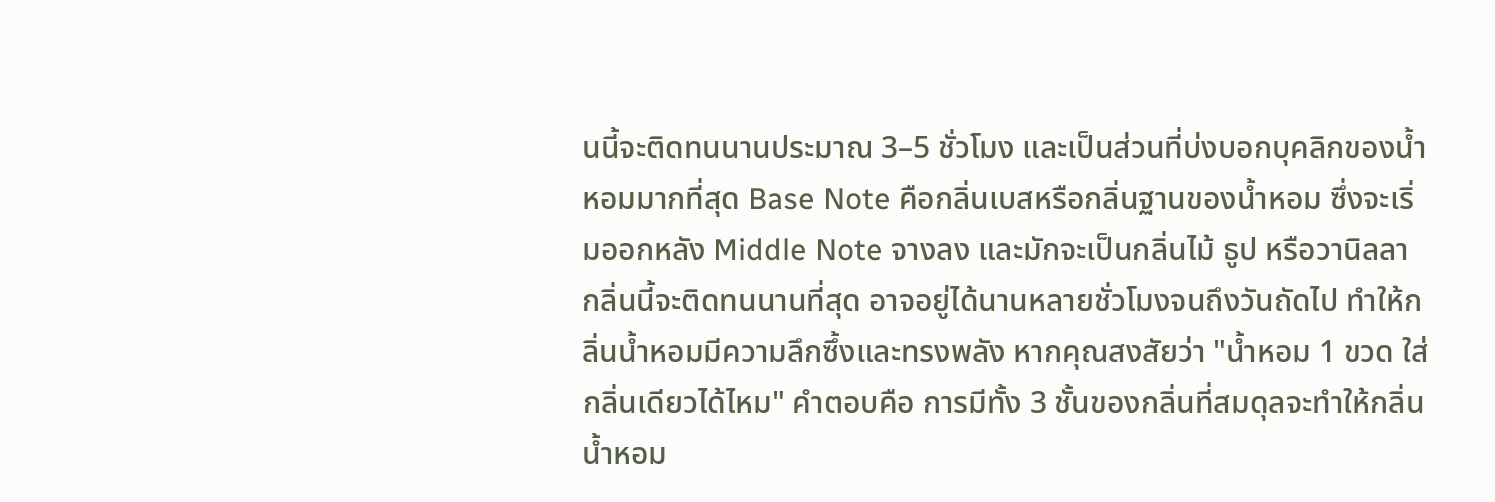นนี้จะติดทนนานประมาณ 3–5 ชั่วโมง และเป็นส่วนที่บ่งบอกบุคลิกของน้ำหอมมากที่สุด Base Note คือกลิ่นเบสหรือกลิ่นฐานของน้ำหอม ซึ่งจะเริ่มออกหลัง Middle Note จางลง และมักจะเป็นกลิ่นไม้ ธูป หรือวานิลลา กลิ่นนี้จะติดทนนานที่สุด อาจอยู่ได้นานหลายชั่วโมงจนถึงวันถัดไป ทำให้กลิ่นน้ำหอมมีความลึกซึ้งและทรงพลัง หากคุณสงสัยว่า "น้ำหอม 1 ขวด ใส่กลิ่นเดียวได้ไหม" คำตอบคือ การมีทั้ง 3 ชั้นของกลิ่นที่สมดุลจะทำให้กลิ่นน้ำหอม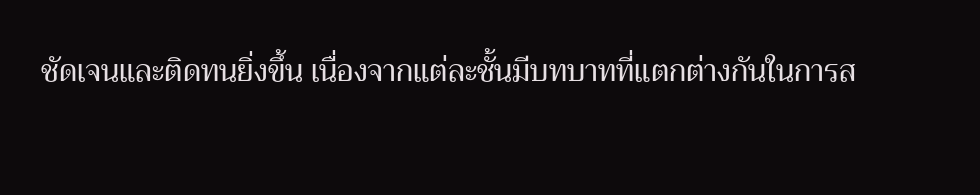ชัดเจนและติดทนยิ่งขึ้น เนื่องจากแต่ละชั้นมีบทบาทที่แตกต่างกันในการส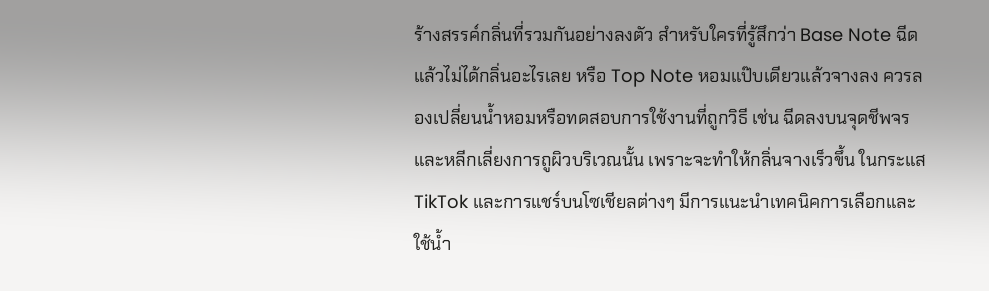ร้างสรรค์กลิ่นที่รวมกันอย่างลงตัว สำหรับใครที่รู้สึกว่า Base Note ฉีดแล้วไม่ได้กลิ่นอะไรเลย หรือ Top Note หอมแป๊บเดียวแล้วจางลง ควรลองเปลี่ยนน้ำหอมหรือทดสอบการใช้งานที่ถูกวิธี เช่น ฉีดลงบนจุดชีพจร และหลีกเลี่ยงการถูผิวบริเวณนั้น เพราะจะทำให้กลิ่นจางเร็วขึ้น ในกระแส TikTok และการแชร์บนโซเชียลต่างๆ มีการแนะนำเทคนิคการเลือกและใช้น้ำ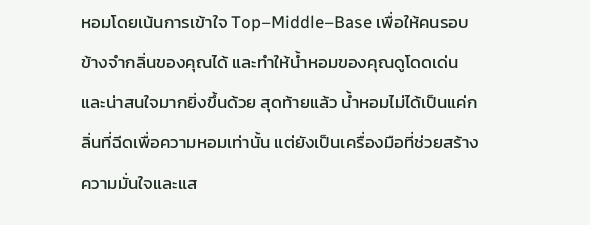หอมโดยเน้นการเข้าใจ Top–Middle–Base เพื่อให้คนรอบข้างจำกลิ่นของคุณได้ และทำให้น้ำหอมของคุณดูโดดเด่นและน่าสนใจมากยิ่งขึ้นด้วย สุดท้ายแล้ว น้ำหอมไม่ได้เป็นแค่กลิ่นที่ฉีดเพื่อความหอมเท่านั้น แต่ยังเป็นเครื่องมือที่ช่วยสร้างความมั่นใจและแส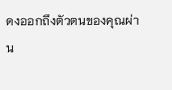ดงออกถึงตัวตนของคุณผ่าน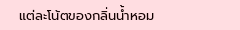แต่ละโน้ตของกลิ่นน้ำหอม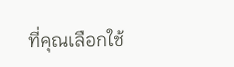ที่คุณเลือกใช้